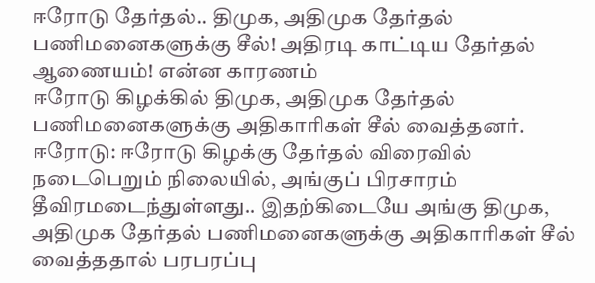ஈரோடு தேர்தல்.. திமுக, அதிமுக தேர்தல் பணிமனைகளுக்கு சீல்! அதிரடி காட்டிய தேர்தல் ஆணையம்! என்ன காரணம்
ஈரோடு கிழக்கில் திமுக, அதிமுக தேர்தல் பணிமனைகளுக்கு அதிகாரிகள் சீல் வைத்தனர்.
ஈரோடு: ஈரோடு கிழக்கு தேர்தல் விரைவில் நடைபெறும் நிலையில், அங்குப் பிரசாரம் தீவிரமடைந்துள்ளது.. இதற்கிடையே அங்கு திமுக, அதிமுக தேர்தல் பணிமனைகளுக்கு அதிகாரிகள் சீல் வைத்ததால் பரபரப்பு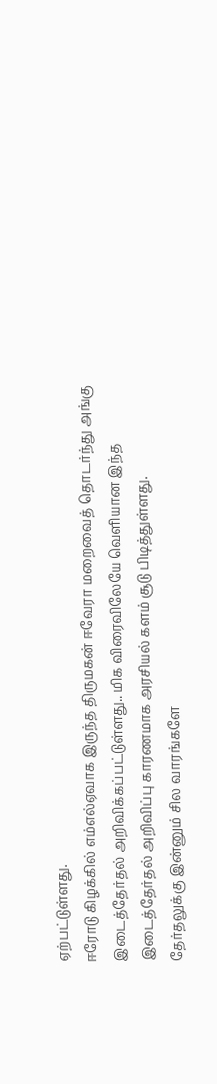ஏற்பட்டுள்ளது.
ஈரோடு கிழக்கில் எம்எல்ஏவாக இருந்த திருமகன் ஈவேரா மறைவைத் தொடர்ந்து அங்கு இடைத்தேர்தல் அறிவிக்கப்பட்டுள்ளது.. மிக விரைவிலேயே வெளியான இந்த இடைத்தேர்தல் அறிவிப்பு காரணமாக அரசியல் களம் சூடு பிடித்துள்ளது.
தேர்தலுக்கு இன்னும் சில வாரங்களே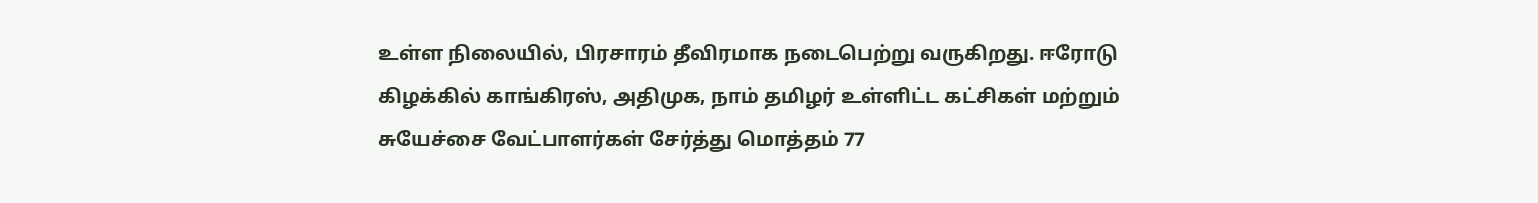உள்ள நிலையில், பிரசாரம் தீவிரமாக நடைபெற்று வருகிறது. ஈரோடு கிழக்கில் காங்கிரஸ், அதிமுக, நாம் தமிழர் உள்ளிட்ட கட்சிகள் மற்றும் சுயேச்சை வேட்பாளர்கள் சேர்த்து மொத்தம் 77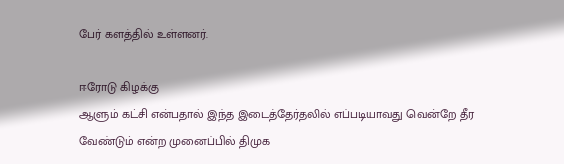பேர் களத்தில் உள்ளனர்.

ஈரோடு கிழக்கு
ஆளும் கட்சி என்பதால் இந்த இடைத்தேர்தலில் எப்படியாவது வென்றே தீர வேண்டும் என்ற முனைப்பில் திமுக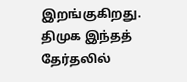இறங்குகிறது. திமுக இந்தத் தேர்தலில்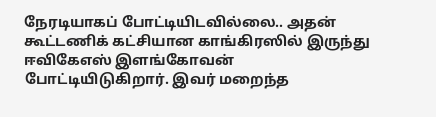நேரடியாகப் போட்டியிடவில்லை.. அதன் கூட்டணிக் கட்சியான காங்கிரஸில் இருந்து ஈவிகேஎஸ் இளங்கோவன் போட்டியிடுகிறார். இவர் மறைந்த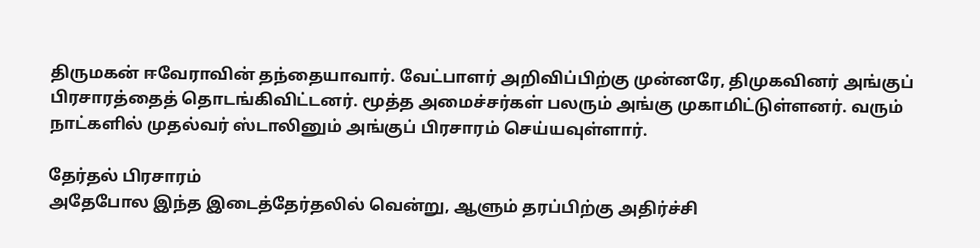திருமகன் ஈவேராவின் தந்தையாவார். வேட்பாளர் அறிவிப்பிற்கு முன்னரே, திமுகவினர் அங்குப் பிரசாரத்தைத் தொடங்கிவிட்டனர். மூத்த அமைச்சர்கள் பலரும் அங்கு முகாமிட்டுள்ளனர். வரும் நாட்களில் முதல்வர் ஸ்டாலினும் அங்குப் பிரசாரம் செய்யவுள்ளார்.

தேர்தல் பிரசாரம்
அதேபோல இந்த இடைத்தேர்தலில் வென்று, ஆளும் தரப்பிற்கு அதிர்ச்சி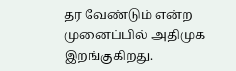தர வேண்டும் என்ற முனைப்பில் அதிமுக இறங்குகிறது.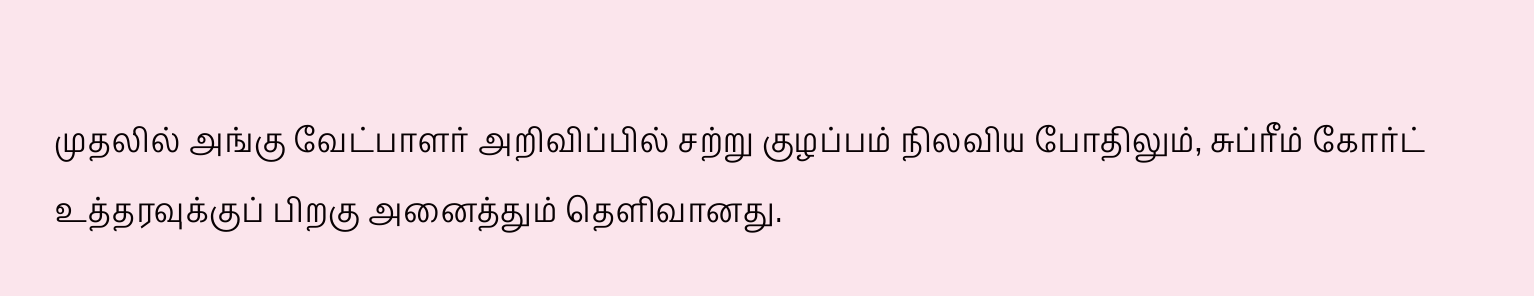முதலில் அங்கு வேட்பாளர் அறிவிப்பில் சற்று குழப்பம் நிலவிய போதிலும், சுப்ரீம் கோர்ட் உத்தரவுக்குப் பிறகு அனைத்தும் தெளிவானது.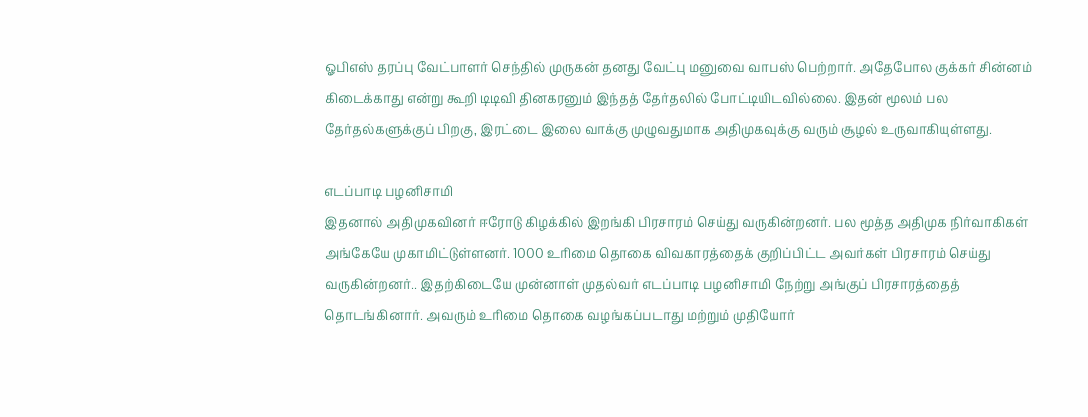ஓபிஎஸ் தரப்பு வேட்பாளர் செந்தில் முருகன் தனது வேட்பு மனுவை வாபஸ் பெற்றார். அதேபோல குக்கர் சின்னம் கிடைக்காது என்று கூறி டிடிவி தினகரனும் இந்தத் தேர்தலில் போட்டியிடவில்லை. இதன் மூலம் பல தேர்தல்களுக்குப் பிறகு, இரட்டை இலை வாக்கு முழுவதுமாக அதிமுகவுக்கு வரும் சூழல் உருவாகியுள்ளது.

எடப்பாடி பழனிசாமி
இதனால் அதிமுகவினர் ஈரோடு கிழக்கில் இறங்கி பிரசாரம் செய்து வருகின்றனர். பல மூத்த அதிமுக நிர்வாகிகள் அங்கேயே முகாமிட்டுள்ளனர். 1000 உரிமை தொகை விவகாரத்தைக் குறிப்பிட்ட அவர்கள் பிரசாரம் செய்து வருகின்றனர்.. இதற்கிடையே முன்னாள் முதல்வர் எடப்பாடி பழனிசாமி நேற்று அங்குப் பிரசாரத்தைத் தொடங்கினார். அவரும் உரிமை தொகை வழங்கப்படாது மற்றும் முதியோர்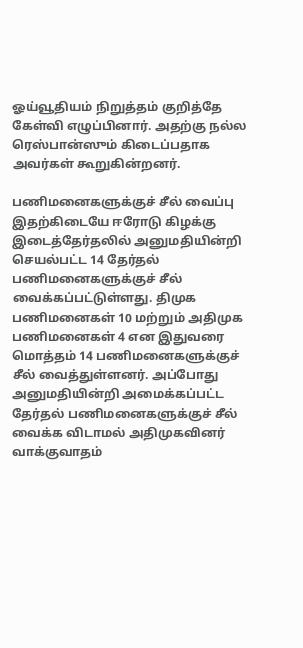ஓய்வூதியம் நிறுத்தம் குறித்தே கேள்வி எழுப்பினார். அதற்கு நல்ல ரெஸ்பான்ஸும் கிடைப்பதாக அவர்கள் கூறுகின்றனர்.

பணிமனைகளுக்குச் சீல் வைப்பு
இதற்கிடையே ஈரோடு கிழக்கு இடைத்தேர்தலில் அனுமதியின்றி செயல்பட்ட 14 தேர்தல் பணிமனைகளுக்குச் சீல் வைக்கப்பட்டுள்ளது. திமுக பணிமனைகள் 10 மற்றும் அதிமுக பணிமனைகள் 4 என இதுவரை மொத்தம் 14 பணிமனைகளுக்குச் சீல் வைத்துள்ளனர். அப்போது அனுமதியின்றி அமைக்கப்பட்ட தேர்தல் பணிமனைகளுக்குச் சீல் வைக்க விடாமல் அதிமுகவினர் வாக்குவாதம்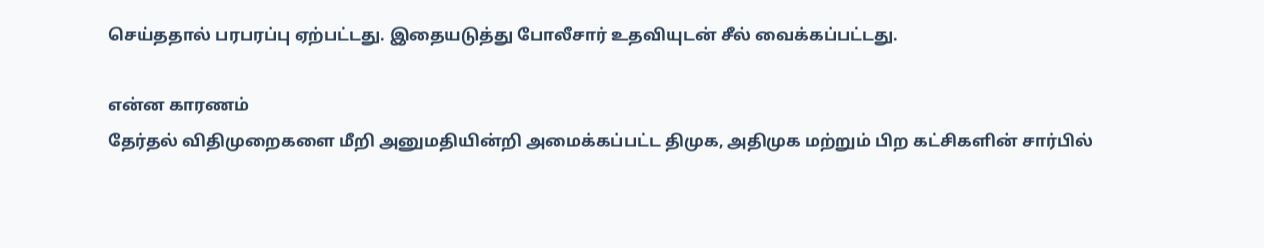செய்ததால் பரபரப்பு ஏற்பட்டது. இதையடுத்து போலீசார் உதவியுடன் சீல் வைக்கப்பட்டது.

என்ன காரணம்
தேர்தல் விதிமுறைகளை மீறி அனுமதியின்றி அமைக்கப்பட்ட திமுக, அதிமுக மற்றும் பிற கட்சிகளின் சார்பில்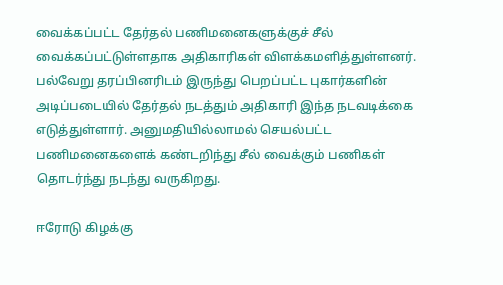வைக்கப்பட்ட தேர்தல் பணிமனைகளுக்குச் சீல் வைக்கப்பட்டுள்ளதாக அதிகாரிகள் விளக்கமளித்துள்ளனர். பல்வேறு தரப்பினரிடம் இருந்து பெறப்பட்ட புகார்களின் அடிப்படையில் தேர்தல் நடத்தும் அதிகாரி இந்த நடவடிக்கை எடுத்துள்ளார். அனுமதியில்லாமல் செயல்பட்ட பணிமனைகளைக் கண்டறிந்து சீல் வைக்கும் பணிகள் தொடர்ந்து நடந்து வருகிறது.

ஈரோடு கிழக்கு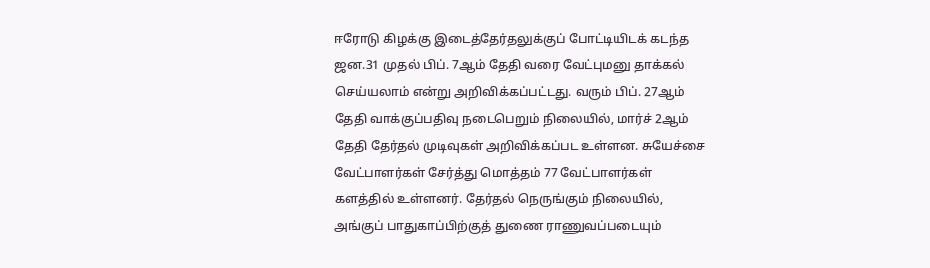ஈரோடு கிழக்கு இடைத்தேர்தலுக்குப் போட்டியிடக் கடந்த ஜன.31 முதல் பிப். 7ஆம் தேதி வரை வேட்புமனு தாக்கல் செய்யலாம் என்று அறிவிக்கப்பட்டது. வரும் பிப். 27ஆம் தேதி வாக்குப்பதிவு நடைபெறும் நிலையில், மார்ச் 2ஆம் தேதி தேர்தல் முடிவுகள் அறிவிக்கப்பட உள்ளன. சுயேச்சை வேட்பாளர்கள் சேர்த்து மொத்தம் 77 வேட்பாளர்கள் களத்தில் உள்ளனர். தேர்தல் நெருங்கும் நிலையில், அங்குப் பாதுகாப்பிற்குத் துணை ராணுவப்படையும்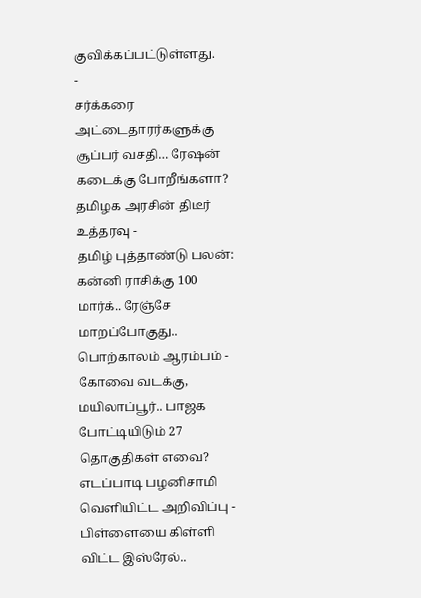குவிக்கப்பட்டுள்ளது.
-
சர்க்கரை அட்டைதாரர்களுக்கு சூப்பர் வசதி… ரேஷன் கடைக்கு போறீங்களா? தமிழக அரசின் திடீர் உத்தரவு -
தமிழ் புத்தாண்டு பலன்: கன்னி ராசிக்கு 100 மார்க்.. ரேஞ்சே மாறப்போகுது.. பொற்காலம் ஆரம்பம் -
கோவை வடக்கு, மயிலாப்பூர்.. பாஜக போட்டியிடும் 27 தொகுதிகள் எவை? எடப்பாடி பழனிசாமி வெளியிட்ட அறிவிப்பு -
பிள்ளையை கிள்ளி விட்ட இஸ்ரேல்..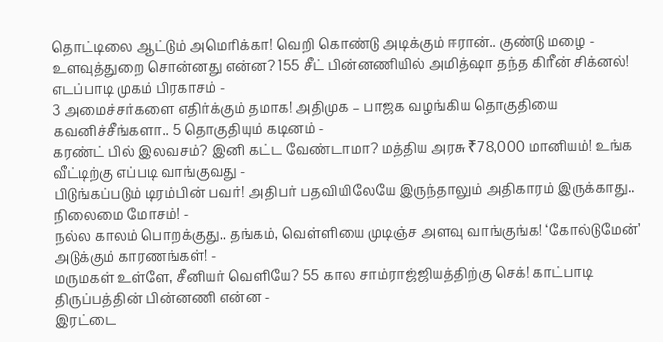தொட்டிலை ஆட்டும் அமெரிக்கா! வெறி கொண்டு அடிக்கும் ஈரான்.. குண்டு மழை -
உளவுத்துறை சொன்னது என்ன? 155 சீட் பின்னணியில் அமித்ஷா தந்த கிரீன் சிக்னல்! எடப்பாடி முகம் பிரகாசம் -
3 அமைச்சர்களை எதிர்க்கும் தமாக! அதிமுக – பாஜக வழங்கிய தொகுதியை கவனிச்சீங்களா.. 5 தொகுதியும் கடினம் -
கரண்ட் பில் இலவசம்? இனி கட்ட வேண்டாமா? மத்திய அரசு ₹78,000 மானியம்! உங்க வீட்டிற்கு எப்படி வாங்குவது -
பிடுங்கப்படும் டிரம்பின் பவர்! அதிபர் பதவியிலேயே இருந்தாலும் அதிகாரம் இருக்காது.. நிலைமை மோசம்! -
நல்ல காலம் பொறக்குது.. தங்கம், வெள்ளியை முடிஞ்ச அளவு வாங்குங்க! ‘கோல்டுமேன்’ அடுக்கும் காரணங்கள்! -
மருமகள் உள்ளே, சீனியர் வெளியே? 55 கால சாம்ராஜ்ஜியத்திற்கு செக்! காட்பாடி திருப்பத்தின் பின்னணி என்ன -
இரட்டை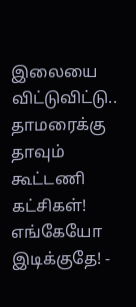இலையை விட்டுவிட்டு.. தாமரைக்கு தாவும் கூட்டணி கட்சிகள்! எங்கேயோ இடிக்குதே! -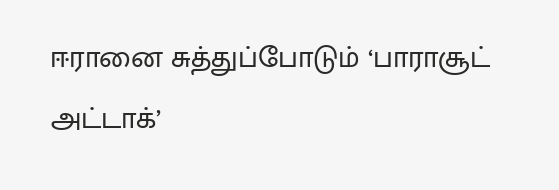ஈரானை சுத்துப்போடும் ‘பாராசூட் அட்டாக்’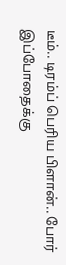டீம்.. டிரம்ப் பெரிய பிளான்.. போர் இப்போதைக்கு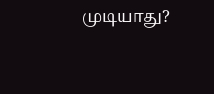முடியாது?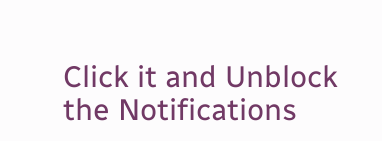Click it and Unblock the Notifications